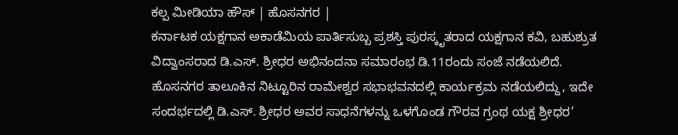ಕಲ್ಪ ಮೀಡಿಯಾ ಹೌಸ್ | ಹೊಸನಗರ |
ಕರ್ನಾಟಕ ಯಕ್ಷಗಾನ ಅಕಾಡೆಮಿಯ ಪಾರ್ತಿಸುಬ್ಬ ಪ್ರಶಸ್ತಿ ಪುರಸ್ಕೃತರಾದ ಯಕ್ಷಗಾನ ಕವಿ, ಬಹುಶ್ರುತ ವಿದ್ವಾಂಸರಾದ ಡಿ.ಎಸ್. ಶ್ರೀಧರ ಅಭಿನಂದನಾ ಸಮಾರಂಭ ಡಿ.11ರಂದು ಸಂಜೆ ನಡೆಯಲಿದೆ.
ಹೊಸನಗರ ತಾಲೂಕಿನ ನಿಟ್ಟೂರಿನ ರಾಮೇಶ್ವರ ಸಭಾಭವನದಲ್ಲಿ ಕಾರ್ಯಕ್ರಮ ನಡೆಯಲಿದ್ದು, ಇದೇ ಸಂದರ್ಭದಲ್ಲಿ ಡಿ.ಎಸ್. ಶ್ರೀಧರ ಅವರ ಸಾಧನೆಗಳನ್ನು ಒಳಗೊಂಡ ಗೌರವ ಗ್ರಂಥ ಯಕ್ಷ ಶ್ರೀಧರ’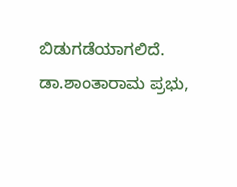ಬಿಡುಗಡೆಯಾಗಲಿದೆ.
ಡಾ.ಶಾಂತಾರಾಮ ಪ್ರಭು,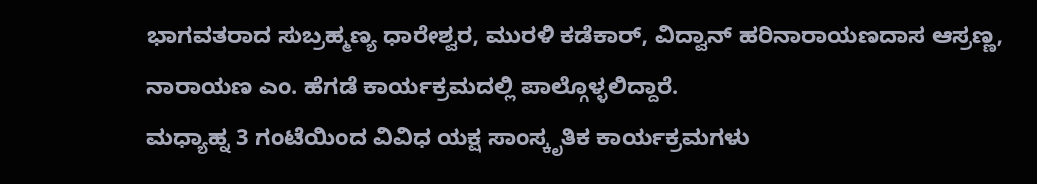ಭಾಗವತರಾದ ಸುಬ್ರಹ್ಮಣ್ಯ ಧಾರೇಶ್ವರ, ಮುರಳಿ ಕಡೆಕಾರ್, ವಿದ್ವಾನ್ ಹರಿನಾರಾಯಣದಾಸ ಆಸ್ರಣ್ಣ, ನಾರಾಯಣ ಎಂ. ಹೆಗಡೆ ಕಾರ್ಯಕ್ರಮದಲ್ಲಿ ಪಾಲ್ಗೊಳ್ಳಲಿದ್ದಾರೆ.
ಮಧ್ಯಾಹ್ನ 3 ಗಂಟೆಯಿಂದ ವಿವಿಧ ಯಕ್ಷ ಸಾಂಸ್ಕೃತಿಕ ಕಾರ್ಯಕ್ರಮಗಳು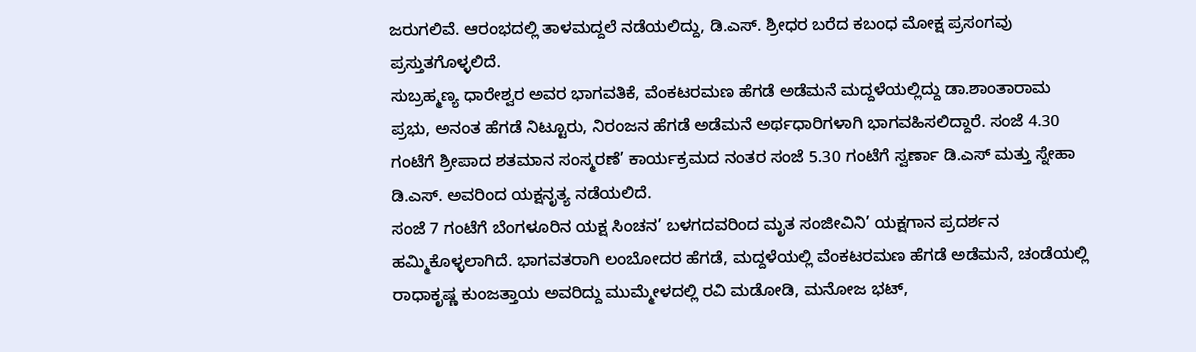ಜರುಗಲಿವೆ. ಆರಂಭದಲ್ಲಿ ತಾಳಮದ್ದಲೆ ನಡೆಯಲಿದ್ದು, ಡಿ.ಎಸ್. ಶ್ರೀಧರ ಬರೆದ ಕಬಂಧ ಮೋಕ್ಷ ಪ್ರಸಂಗವು ಪ್ರಸ್ತುತಗೊಳ್ಳಲಿದೆ.
ಸುಬ್ರಹ್ಮಣ್ಯ ಧಾರೇಶ್ವರ ಅವರ ಭಾಗವತಿಕೆ, ವೆಂಕಟರಮಣ ಹೆಗಡೆ ಅಡೆಮನೆ ಮದ್ದಳೆಯಲ್ಲಿದ್ದು ಡಾ.ಶಾಂತಾರಾಮ ಪ್ರಭು, ಅನಂತ ಹೆಗಡೆ ನಿಟ್ಟೂರು, ನಿರಂಜನ ಹೆಗಡೆ ಅಡೆಮನೆ ಅರ್ಥಧಾರಿಗಳಾಗಿ ಭಾಗವಹಿಸಲಿದ್ದಾರೆ. ಸಂಜೆ 4.30 ಗಂಟೆಗೆ ಶ್ರೀಪಾದ ಶತಮಾನ ಸಂಸ್ಮರಣೆ’ ಕಾರ್ಯಕ್ರಮದ ನಂತರ ಸಂಜೆ 5.30 ಗಂಟೆಗೆ ಸ್ವರ್ಣಾ ಡಿ.ಎಸ್ ಮತ್ತು ಸ್ನೇಹಾ ಡಿ.ಎಸ್. ಅವರಿಂದ ಯಕ್ಷನೃತ್ಯ ನಡೆಯಲಿದೆ.
ಸಂಜೆ 7 ಗಂಟೆಗೆ ಬೆಂಗಳೂರಿನ ಯಕ್ಷ ಸಿಂಚನ’ ಬಳಗದವರಿಂದ ಮೃತ ಸಂಜೀವಿನಿ’ ಯಕ್ಷಗಾನ ಪ್ರದರ್ಶನ ಹಮ್ಮಿಕೊಳ್ಳಲಾಗಿದೆ. ಭಾಗವತರಾಗಿ ಲಂಬೋದರ ಹೆಗಡೆ, ಮದ್ದಳೆಯಲ್ಲಿ ವೆಂಕಟರಮಣ ಹೆಗಡೆ ಅಡೆಮನೆ, ಚಂಡೆಯಲ್ಲಿ ರಾಧಾಕೃಷ್ಣ ಕುಂಜತ್ತಾಯ ಅವರಿದ್ದು ಮುಮ್ಮೇಳದಲ್ಲಿ ರವಿ ಮಡೋಡಿ, ಮನೋಜ ಭಟ್,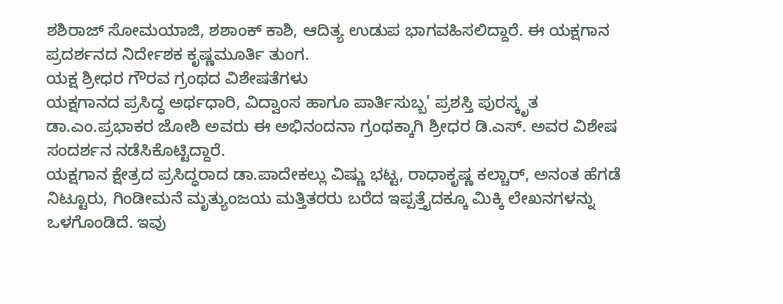ಶಶಿರಾಜ್ ಸೋಮಯಾಜಿ, ಶಶಾಂಕ್ ಕಾಶಿ, ಆದಿತ್ಯ ಉಡುಪ ಭಾಗವಹಿಸಲಿದ್ದಾರೆ. ಈ ಯಕ್ಷಗಾನ ಪ್ರದರ್ಶನದ ನಿರ್ದೇಶಕ ಕೃಷ್ಣಮೂರ್ತಿ ತುಂಗ.
ಯಕ್ಷ ಶ್ರೀಧರ ಗೌರವ ಗ್ರಂಥದ ವಿಶೇಷತೆಗಳು
ಯಕ್ಷಗಾನದ ಪ್ರಸಿದ್ಧ ಅರ್ಥಧಾರಿ, ವಿದ್ವಾಂಸ ಹಾಗೂ ಪಾರ್ತಿಸುಬ್ಬ’ ಪ್ರಶಸ್ತಿ ಪುರಸ್ಕೃತ ಡಾ.ಎಂ.ಪ್ರಭಾಕರ ಜೋಶಿ ಅವರು ಈ ಅಭಿನಂದನಾ ಗ್ರಂಥಕ್ಕಾಗಿ ಶ್ರೀಧರ ಡಿ.ಎಸ್. ಅವರ ವಿಶೇಷ ಸಂದರ್ಶನ ನಡೆಸಿಕೊಟ್ಟಿದ್ದಾರೆ.
ಯಕ್ಷಗಾನ ಕ್ಷೇತ್ರದ ಪ್ರಸಿದ್ಧರಾದ ಡಾ.ಪಾದೇಕಲ್ಲು ವಿಷ್ಣು ಭಟ್ಟ, ರಾಧಾಕೃಷ್ಣ ಕಲ್ಚಾರ್, ಅನಂತ ಹೆಗಡೆ ನಿಟ್ಟೂರು, ಗಿಂಡೀಮನೆ ಮೃತ್ಯುಂಜಯ ಮತ್ತಿತರರು ಬರೆದ ಇಪ್ಪತ್ತೈದಕ್ಕೂ ಮಿಕ್ಕಿ ಲೇಖನಗಳನ್ನು ಒಳಗೊಂಡಿದೆ. ಇವು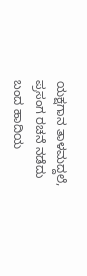ಯಕ್ಷಗಾನ ತಾಳಮದ್ದಲೆ, ಪ್ರಸಂಗ ರಚನೆ ನಡೆದು ಬಂದ ಹಾದಿಯ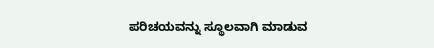ಪರಿಚಯವನ್ನು ಸ್ಥೂಲವಾಗಿ ಮಾಡುವ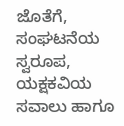ಜೊತೆಗೆ, ಸಂಘಟನೆಯ ಸ್ವರೂಪ, ಯಕ್ಷಕವಿಯ ಸವಾಲು ಹಾಗೂ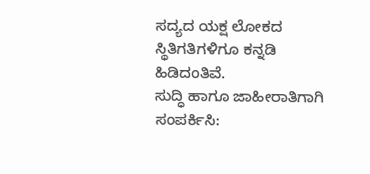ಸದ್ಯದ ಯಕ್ಷ ಲೋಕದ ಸ್ಥಿತಿಗತಿಗಳಿಗೂ ಕನ್ನಡಿ ಹಿಡಿದಂತಿವೆ.
ಸುದ್ಧಿ ಹಾಗೂ ಜಾಹೀರಾತಿಗಾಗಿ ಸಂಪರ್ಕಿಸಿ: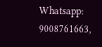Whatsapp: 9008761663,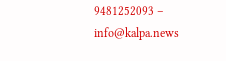9481252093 – info@kalpa.news